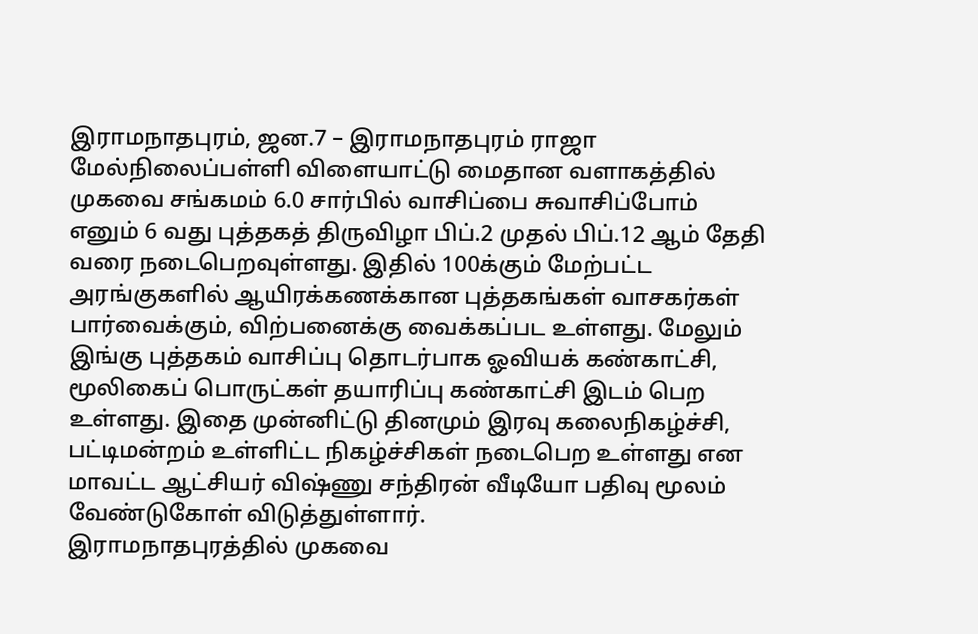இராமநாதபுரம், ஜன.7 – இராமநாதபுரம் ராஜா மேல்நிலைப்பள்ளி விளையாட்டு மைதான வளாகத்தில் முகவை சங்கமம் 6.0 சார்பில் வாசிப்பை சுவாசிப்போம் எனும் 6 வது புத்தகத் திருவிழா பிப்.2 முதல் பிப்.12 ஆம் தேதி வரை நடைபெறவுள்ளது. இதில் 100க்கும் மேற்பட்ட அரங்குகளில் ஆயிரக்கணக்கான புத்தகங்கள் வாசகர்கள் பார்வைக்கும், விற்பனைக்கு வைக்கப்பட உள்ளது. மேலும் இங்கு புத்தகம் வாசிப்பு தொடர்பாக ஓவியக் கண்காட்சி, மூலிகைப் பொருட்கள் தயாரிப்பு கண்காட்சி இடம் பெற உள்ளது. இதை முன்னிட்டு தினமும் இரவு கலைநிகழ்ச்சி, பட்டிமன்றம் உள்ளிட்ட நிகழ்ச்சிகள் நடைபெற உள்ளது என மாவட்ட ஆட்சியர் விஷ்ணு சந்திரன் வீடியோ பதிவு மூலம் வேண்டுகோள் விடுத்துள்ளார்.
இராமநாதபுரத்தில் முகவை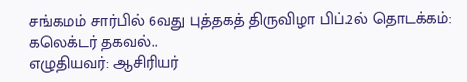சங்கமம் சார்பில் 6வது புத்தகத் திருவிழா பிப்.2ல் தொடக்கம்: கலெக்டர் தகவல்..
எழுதியவர்: ஆசிரியர்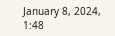January 8, 2024, 1:48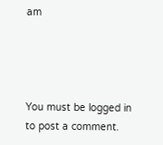am




You must be logged in to post a comment.